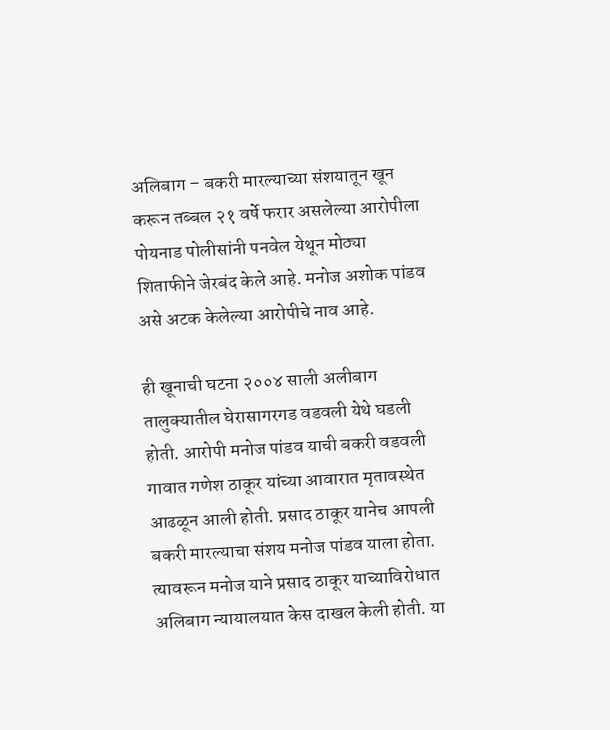अलिबाग – बकरी मारल्‍याच्‍या संशयातून खून करून तब्‍बल २१ वर्षे फरार असलेल्‍या आरोपीला पोयनाड पोलीसांनी पनवेल येथून मोठ्या शिताफीने जेरबंद केले आहे. मनोज अशोक पांडव असे अटक केलेल्‍या आरोपीचे नाव आहे.

ही खूनाची घटना २००४ साली अलीबाग तालुक्‍यातील घेरासागरगड वडवली येथे घडली होती. आरोपी मनोज पांडव याची बकरी वडवली गावात गणेश ठाकूर यांच्‍या आवारात मृतावस्‍थेत आढळून आली होती. प्रसाद ठाकूर यानेच आपली बकरी मारल्‍याचा संशय मनोज पांडव याला होता. त्‍यावरून मनोज याने प्रसाद ठाकूर याच्‍याविरोधात अलिबाग न्‍यायालयात केस दाखल केली होती. या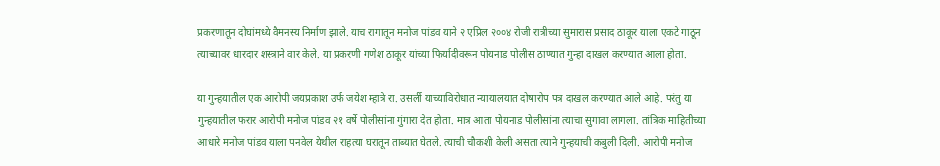प्रकरणातून दोघांमध्‍ये वैमनस्‍य निर्माण झाले. याच रागातून मनोज पांडव याने २ एप्रिल २००४ रोजी रात्रीच्‍या सुमारास प्रसाद ठाकूर याला एकटे गाठून त्‍याच्‍यावर धारदार शस्‍त्राने वार केले. या प्रकरणी गणेश ठाकूर यांच्‍या फिर्यादीवरून पोयनाड पोलीस ठाण्‍यात गुन्‍हा दाखल करण्‍यात आला होता.

या गुन्‍हयातील एक आरोपी जयप्रकाश उर्फ जयेश म्‍हात्रे रा. उसर्ली याच्‍याविरोधात न्‍यायालयात दोषारोप पत्र दाखल करण्‍यात आले आहे. परंतु या गुन्‍हयातील फरार आरोपी मनोज पांडव २१ वर्षे पोलीसांना गुंगारा देत होता. मात्र आता पोयनाड पोलीसांना त्‍याचा सुगावा लागला. तांत्रिक माहितीच्‍या आधारे मनोज पांडव याला पनवेल येथील राहत्‍या घरातून ताब्‍यात घेतले. त्‍याची चौकशी केली असता त्‍याने गुन्‍हयाची कबुली दिली. आरोपी मनोज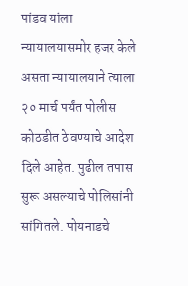पांडव यांला न्‍यायालयासमोर हजर केले असता न्‍यायालयाने त्‍याला २० मार्च पर्यंत पोलीस कोठडीत ठेवण्‍याचे आदेश दिले आहेत. पुढील तपास सुरू असल्याचे पोलिसांनी सांगितले. पोयनाडचे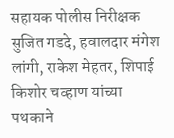सहायक पोलीस निरीक्षक सुजित गडदे, हवालदार मंगेश लांगी, राकेश मेहतर, शिपाई किशोर चव्‍हाण यांच्‍या पथकाने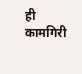ही कामगिरी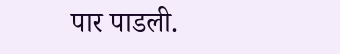पार पाडली.